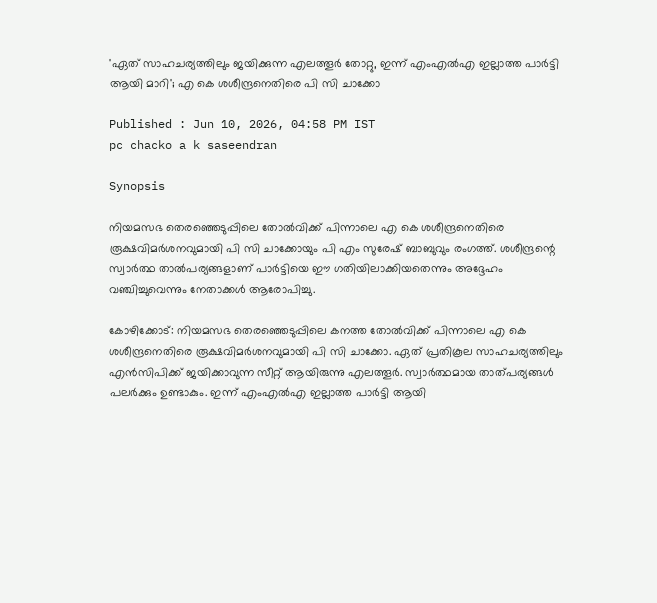'ഏത് സാഹചര്യത്തിലും ജയിക്കുന്ന എലത്തൂർ തോറ്റു, ഇന്ന് എംഎൽഎ ഇല്ലാത്ത പാർട്ടി ആയി മാറി'; എ കെ ശശീന്ദ്രനെതിരെ പി സി ചാക്കോ

Published : Jun 10, 2026, 04:58 PM IST
pc chacko a k saseendran

Synopsis

നിയമസഭ തെരഞ്ഞെടുപ്പിലെ തോൽവിക്ക് പിന്നാലെ എ കെ ശശീന്ദ്രനെതിരെ രൂക്ഷവിമർശനവുമായി പി സി ചാക്കോയും പി എം സുരേഷ് ബാബുവും രംഗത്ത്. ശശീന്ദ്രന്റെ സ്വാർത്ഥ താൽപര്യങ്ങളാണ് പാർട്ടിയെ ഈ ഗതിയിലാക്കിയതെന്നും അദ്ദേഹം വഞ്ചിച്ചുവെന്നും നേതാക്കൾ ആരോപിച്ചു.

കോഴിക്കോട്: നിയമസഭ തെരഞ്ഞെടുപ്പിലെ കനത്ത തോൽവിക്ക് പിന്നാലെ എ കെ ശശീന്ദ്രനെതിരെ രൂക്ഷവിമർശനവുമായി പി സി ചാക്കോ. ഏത് പ്രതികൂല സാഹചര്യത്തിലും എൻസിപിക്ക് ജയിക്കാവുന്ന സീറ്റ് ആയിരുന്നു എലത്തൂർ. സ്വാർത്ഥമായ താത്പര്യങ്ങൾ പലർക്കും ഉണ്ടാകും. ഇന്ന് എംഎൽഎ ഇല്ലാത്ത പാർട്ടി ആയി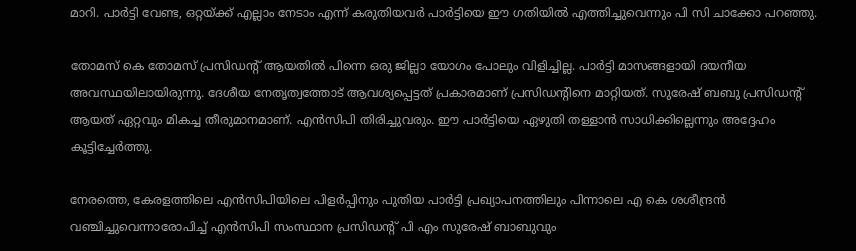മാറി. പാർട്ടി വേണ്ട, ഒറ്റയ്ക്ക് എല്ലാം നേടാം എന്ന് കരുതിയവർ പാർട്ടിയെ ഈ ഗതിയിൽ എത്തിച്ചുവെന്നും പി സി ചാക്കോ പറഞ്ഞു.

തോമസ് കെ തോമസ് പ്രസിഡന്‍റ് ആയതിൽ പിന്നെ ഒരു ജില്ലാ യോഗം പോലും വിളിച്ചില്ല. പാർട്ടി മാസങ്ങളായി ദയനീയ അവസ്ഥയിലായിരുന്നു. ദേശീയ നേതൃത്വത്തോട് ആവശ്യപ്പെട്ടത് പ്രകാരമാണ് പ്രസിഡന്‍റിനെ മാറ്റിയത്. സുരേഷ് ബബു പ്രസിഡന്‍റ് ആയത് ഏറ്റവും മികച്ച തീരുമാനമാണ്. എൻസിപി തിരിച്ചുവരും. ഈ പാർട്ടിയെ ഏഴുതി തള്ളാൻ സാധിക്കില്ലെന്നും അദ്ദേഹം കൂട്ടിച്ചേർത്തു.

നേരത്തെ, കേരളത്തിലെ എൻസിപിയിലെ പിളർപ്പിനും പുതിയ പാർട്ടി പ്രഖ്യാപനത്തിലും പിന്നാലെ എ കെ ശശീന്ദ്രന്‍ വഞ്ചിച്ചുവെന്നാരോപിച്ച് എൻസിപി സംസ്ഥാന പ്രസിഡന്‍റ് പി എം സുരേഷ് ബാബുവും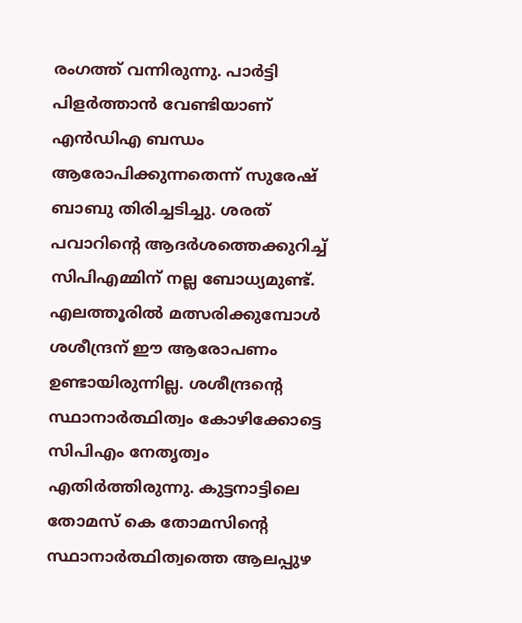രംഗത്ത് വന്നിരുന്നു. പാര്‍ട്ടി പിളര്‍ത്താൻ വേണ്ടിയാണ് എന്‍ഡിഎ ബന്ധം ആരോപിക്കുന്നതെന്ന് സുരേഷ് ബാബു തിരിച്ചടിച്ചു. ശരത് പവാറിന്‍റെ ആദര്‍ശത്തെക്കുറിച്ച് സിപിഎമ്മിന് നല്ല ബോധ്യമുണ്ട്. എലത്തൂരില്‍ മത്സരിക്കുമ്പോള്‍ ശശീന്ദ്രന് ഈ ആരോപണം ഉണ്ടായിരുന്നില്ല. ശശീന്ദ്രന്‍റെ സ്ഥാനാര്‍ത്ഥിത്വം കോഴിക്കോട്ടെ സിപിഎം നേതൃത്വം എതിര്‍ത്തിരുന്നു. കുട്ടനാട്ടിലെ തോമസ് കെ തോമസിന്റെ സ്ഥാനാര്‍ത്ഥിത്വത്തെ ആലപ്പുഴ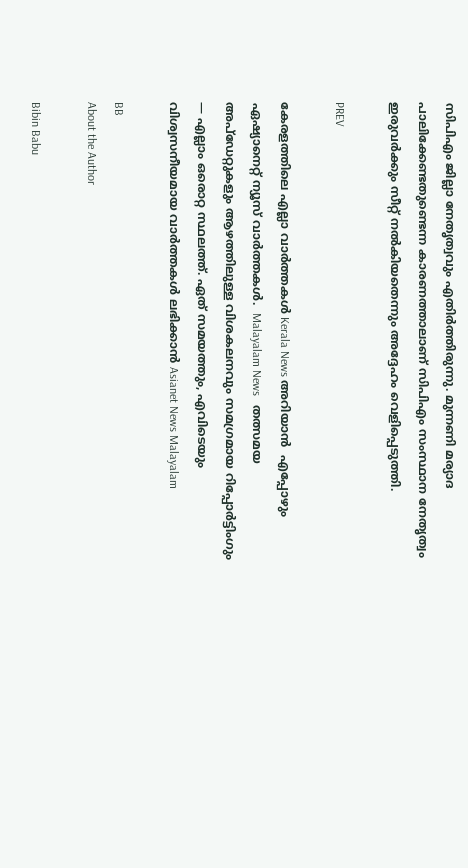സിപിഎം ജില്ലാ നേതൃത്വവും എതിര്‍ത്തിരുന്നു. മുന്നണി മര്യാദ പാലിക്കേണ്ടതുണ്ടെന്ന കാരണത്താലാണ് സിപിഎം സംസ്ഥാന നേതൃത്വം ഇരുവര്‍ക്കും സീറ്റ് നല്‍കിയതെന്നും അദ്ദേഹം വെളിപ്പെടുത്തി.

PREV

കേരളത്തിലെ എല്ലാ വാർത്തകൾ Kerala News അറിയാൻ  എപ്പോഴും ഏഷ്യാനെറ്റ് ന്യൂസ് വാർത്തകൾ.  Malayalam News   തത്സമയ അപ്‌ഡേറ്റുകളും ആഴത്തിലുള്ള വിശകലനവും സമഗ്രമായ റിപ്പോർട്ടിംഗും — എല്ലാം ഒരൊറ്റ സ്ഥലത്ത്. ഏത് സമയത്തും, എവിടെയും വിശ്വസനീയമായ വാർത്തകൾ ലഭിക്കാൻ Asianet News Malayalam

BB
About the Author

Bibin Babu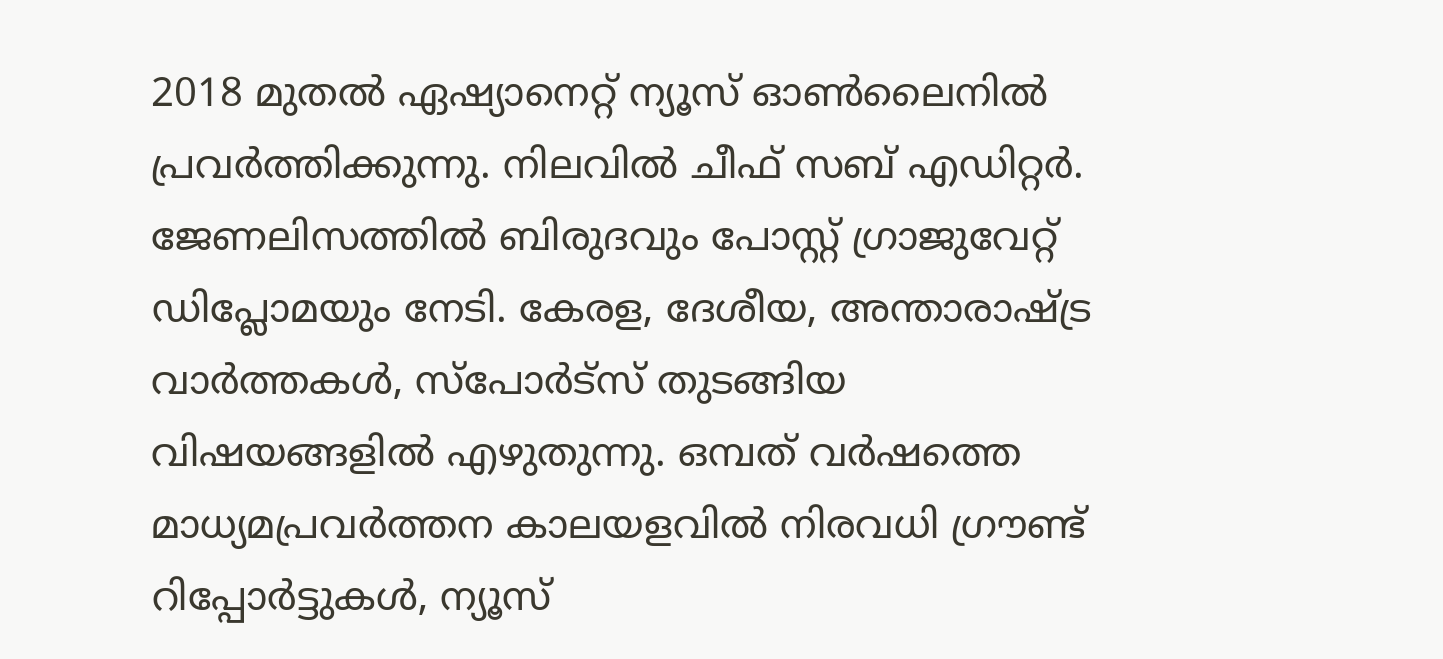2018 മുതല്‍ ഏഷ്യാനെറ്റ് ന്യൂസ് ഓണ്‍ലൈനില്‍ പ്രവര്‍ത്തിക്കുന്നു. നിലവില്‍ ചീഫ് സബ് എഡിറ്റർ. ജേണലിസത്തില്‍ ബിരുദവും പോസ്റ്റ് ഗ്രാജുവേറ്റ് ഡിപ്ലോമയും നേടി. കേരള, ദേശീയ, അന്താരാഷ്ട്ര വാര്‍ത്തകള്‍, സ്പോര്‍ട്സ് തുടങ്ങിയ വിഷയങ്ങളില്‍ എഴുതുന്നു. ഒമ്പത് വര്‍ഷത്തെ മാധ്യമപ്രവര്‍ത്തന കാലയളവില്‍ നിരവധി ഗ്രൗണ്ട് റിപ്പോര്‍ട്ടുകള്‍, ന്യൂസ്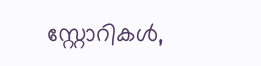സ്റ്റോറികള്‍,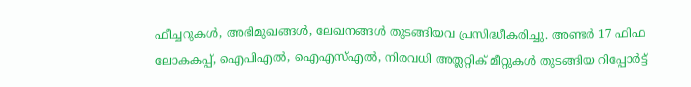ഫീച്ചറുകള്‍, അഭിമുഖങ്ങള്‍, ലേഖനങ്ങള്‍ തുടങ്ങിയവ പ്രസിദ്ധീകരിച്ചു. അണ്ടര്‍ 17 ഫിഫ ലോകകപ്പ്, ഐപിഎൽ, ഐഎസ്എൽ, നിരവധി അത്ലറ്റിക് മീറ്റുകൾ തുടങ്ങിയ റിപ്പോര്‍ട്ട്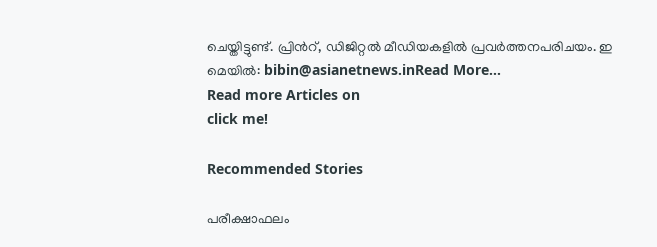ചെയ്തിട്ടുണ്ട്. പ്രിന്‍റ്, ഡിജിറ്റല്‍ മീഡിയകളില്‍ പ്രവര്‍ത്തനപരിചയം. ഇ മെയില്‍: bibin@asianetnews.inRead More...
Read more Articles on
click me!

Recommended Stories

പരീക്ഷാഫലം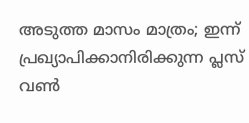അടുത്ത മാസം മാത്രം; ഇന്ന് പ്രഖ്യാപിക്കാനിരിക്കുന്ന പ്ലസ് വൺ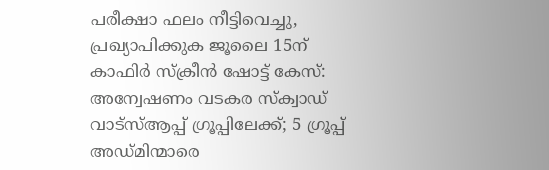പരീക്ഷാ ഫലം നീട്ടിവെച്ചു, പ്രഖ്യാപിക്കുക ജൂലൈ 15ന്
കാഫിർ സ്ക്രീൻ ഷോട്ട് കേസ്: അന്വേഷണം വടകര സ്‌ക്വാഡ് വാട്സ്ആപ്പ് ഗ്രൂപ്പിലേക്ക്; 5 ഗ്രൂപ്പ് അഡ്‌മിന്മാരെ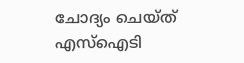ചോദ്യം ചെയ്ത് എസ്ഐടി